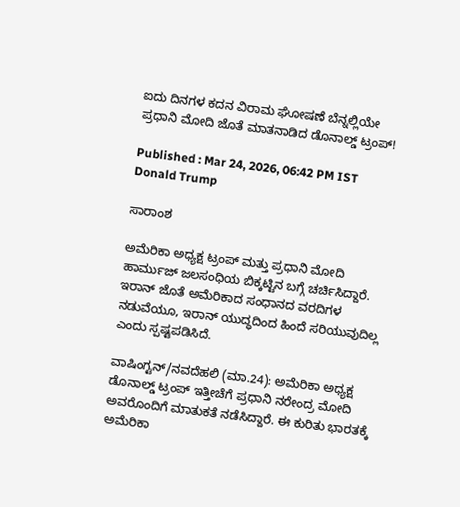ಐದು ದಿನಗಳ ಕದನ ವಿರಾಮ ಘೋಷಣೆ ಬೆನ್ನಲ್ಲಿಯೇ ಪ್ರಧಾನಿ ಮೋದಿ ಜೊತೆ ಮಾತನಾಡಿದ ಡೊನಾಲ್ಡ್‌ ಟ್ರಂಪ್‌!

Published : Mar 24, 2026, 06:42 PM IST
Donald Trump

ಸಾರಾಂಶ

ಅಮೆರಿಕಾ ಅಧ್ಯಕ್ಷ ಟ್ರಂಪ್ ಮತ್ತು ಪ್ರಧಾನಿ ಮೋದಿ ಹಾರ್ಮುಜ್ ಜಲಸಂಧಿಯ ಬಿಕ್ಕಟ್ಟಿನ ಬಗ್ಗೆ ಚರ್ಚಿಸಿದ್ದಾರೆ. ಇರಾನ್ ಜೊತೆ ಅಮೆರಿಕಾದ ಸಂಧಾನದ ವರದಿಗಳ ನಡುವೆಯೂ, ಇರಾನ್ ಯುದ್ಧದಿಂದ ಹಿಂದೆ ಸರಿಯುವುದಿಲ್ಲ ಎಂದು ಸ್ಪಷ್ಟಪಡಿಸಿದೆ.

ವಾಷಿಂಗ್ಟನ್/ನವದೆಹಲಿ (ಮಾ.24): ಅಮೆರಿಕಾ ಅಧ್ಯಕ್ಷ ಡೊನಾಲ್ಡ್ ಟ್ರಂಪ್ ಇತ್ತೀಚೆಗೆ ಪ್ರಧಾನಿ ನರೇಂದ್ರ ಮೋದಿ ಅವರೊಂದಿಗೆ ಮಾತುಕತೆ ನಡೆಸಿದ್ದಾರೆ. ಈ ಕುರಿತು ಭಾರತಕ್ಕೆ ಅಮೆರಿಕಾ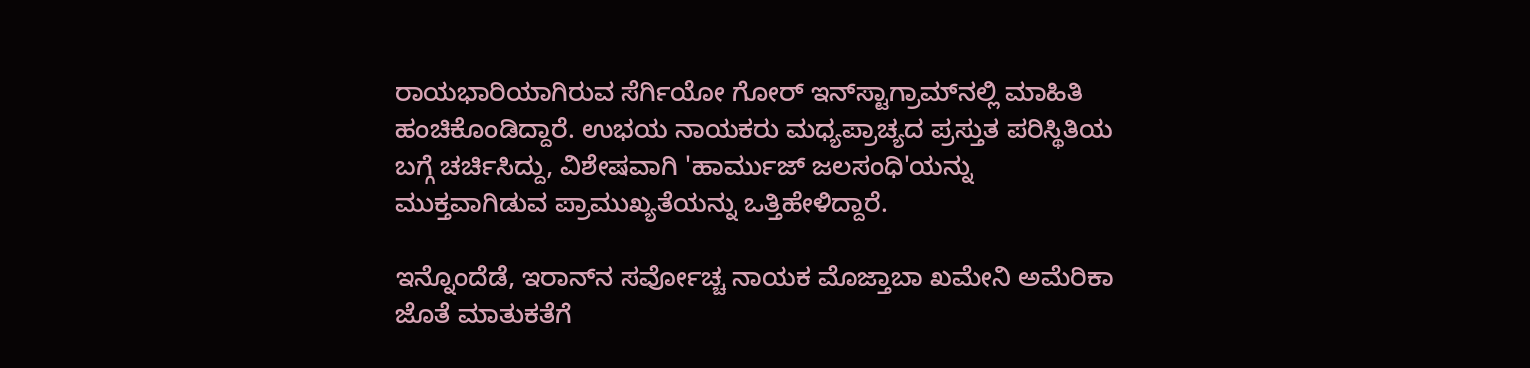ರಾಯಭಾರಿಯಾಗಿರುವ ಸೆರ್ಗಿಯೋ ಗೋರ್ ಇನ್‌ಸ್ಟಾಗ್ರಾಮ್‌ನಲ್ಲಿ ಮಾಹಿತಿ ಹಂಚಿಕೊಂಡಿದ್ದಾರೆ. ಉಭಯ ನಾಯಕರು ಮಧ್ಯಪ್ರಾಚ್ಯದ ಪ್ರಸ್ತುತ ಪರಿಸ್ಥಿತಿಯ ಬಗ್ಗೆ ಚರ್ಚಿಸಿದ್ದು, ವಿಶೇಷವಾಗಿ 'ಹಾರ್ಮುಜ್ ಜಲಸಂಧಿ'ಯನ್ನು ಮುಕ್ತವಾಗಿಡುವ ಪ್ರಾಮುಖ್ಯತೆಯನ್ನು ಒತ್ತಿಹೇಳಿದ್ದಾರೆ.

ಇನ್ನೊಂದೆಡೆ, ಇರಾನ್‌ನ ಸರ್ವೋಚ್ಚ ನಾಯಕ ಮೊಜ್ತಾಬಾ ಖಮೇನಿ ಅಮೆರಿಕಾ ಜೊತೆ ಮಾತುಕತೆಗೆ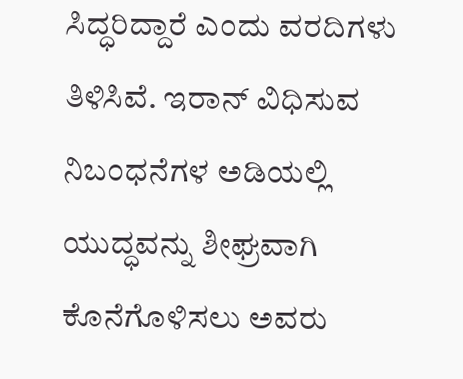ಸಿದ್ಧರಿದ್ದಾರೆ ಎಂದು ವರದಿಗಳು ತಿಳಿಸಿವೆ. ಇರಾನ್ ವಿಧಿಸುವ ನಿಬಂಧನೆಗಳ ಅಡಿಯಲ್ಲಿ ಯುದ್ಧವನ್ನು ಶೀಘ್ರವಾಗಿ ಕೊನೆಗೊಳಿಸಲು ಅವರು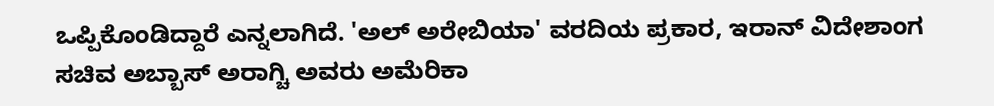ಒಪ್ಪಿಕೊಂಡಿದ್ದಾರೆ ಎನ್ನಲಾಗಿದೆ. 'ಅಲ್ ಅರೇಬಿಯಾ' ವರದಿಯ ಪ್ರಕಾರ, ಇರಾನ್ ವಿದೇಶಾಂಗ ಸಚಿವ ಅಬ್ಬಾಸ್ ಅರಾಗ್ಚಿ ಅವರು ಅಮೆರಿಕಾ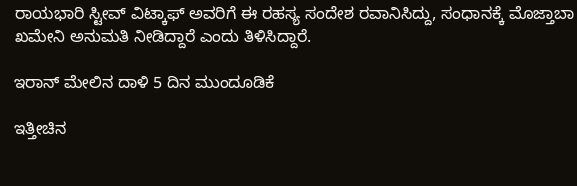ರಾಯಭಾರಿ ಸ್ಟೀವ್ ವಿಟ್ಕಾಫ್ ಅವರಿಗೆ ಈ ರಹಸ್ಯ ಸಂದೇಶ ರವಾನಿಸಿದ್ದು, ಸಂಧಾನಕ್ಕೆ ಮೊಜ್ತಾಬಾ ಖಮೇನಿ ಅನುಮತಿ ನೀಡಿದ್ದಾರೆ ಎಂದು ತಿಳಿಸಿದ್ದಾರೆ.

ಇರಾನ್ ಮೇಲಿನ ದಾಳಿ 5 ದಿನ ಮುಂದೂಡಿಕೆ

ಇತ್ತೀಚಿನ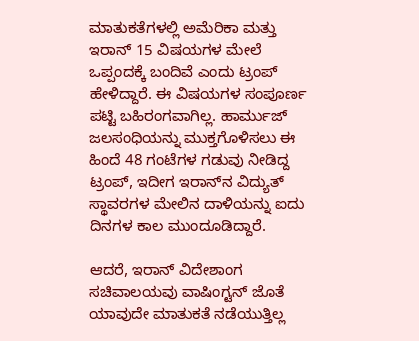ಮಾತುಕತೆಗಳಲ್ಲಿ ಅಮೆರಿಕಾ ಮತ್ತು ಇರಾನ್ 15 ವಿಷಯಗಳ ಮೇಲೆ ಒಪ್ಪಂದಕ್ಕೆ ಬಂದಿವೆ ಎಂದು ಟ್ರಂಪ್ ಹೇಳಿದ್ದಾರೆ. ಈ ವಿಷಯಗಳ ಸಂಪೂರ್ಣ ಪಟ್ಟಿ ಬಹಿರಂಗವಾಗಿಲ್ಲ. ಹಾರ್ಮುಜ್ ಜಲಸಂಧಿಯನ್ನು ಮುಕ್ತಗೊಳಿಸಲು ಈ ಹಿಂದೆ 48 ಗಂಟೆಗಳ ಗಡುವು ನೀಡಿದ್ದ ಟ್ರಂಪ್, ಇದೀಗ ಇರಾನ್‌ನ ವಿದ್ಯುತ್ ಸ್ಥಾವರಗಳ ಮೇಲಿನ ದಾಳಿಯನ್ನು ಐದು ದಿನಗಳ ಕಾಲ ಮುಂದೂಡಿದ್ದಾರೆ.

ಆದರೆ, ಇರಾನ್ ವಿದೇಶಾಂಗ ಸಚಿವಾಲಯವು ವಾಷಿಂಗ್ಟನ್ ಜೊತೆ ಯಾವುದೇ ಮಾತುಕತೆ ನಡೆಯುತ್ತಿಲ್ಲ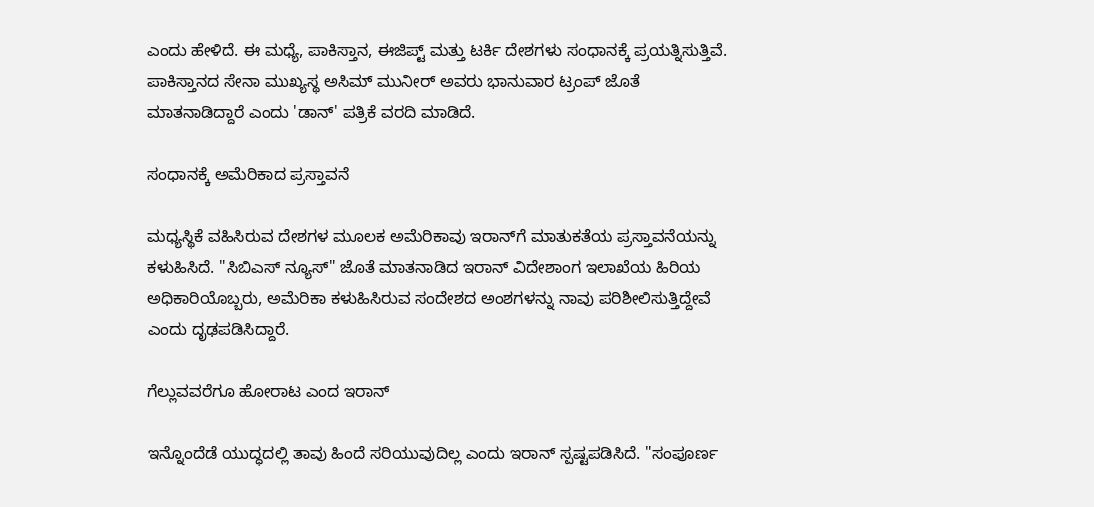ಎಂದು ಹೇಳಿದೆ. ಈ ಮಧ್ಯೆ, ಪಾಕಿಸ್ತಾನ, ಈಜಿಪ್ಟ್ ಮತ್ತು ಟರ್ಕಿ ದೇಶಗಳು ಸಂಧಾನಕ್ಕೆ ಪ್ರಯತ್ನಿಸುತ್ತಿವೆ. ಪಾಕಿಸ್ತಾನದ ಸೇನಾ ಮುಖ್ಯಸ್ಥ ಅಸಿಮ್ ಮುನೀರ್ ಅವರು ಭಾನುವಾರ ಟ್ರಂಪ್ ಜೊತೆ ಮಾತನಾಡಿದ್ದಾರೆ ಎಂದು 'ಡಾನ್' ಪತ್ರಿಕೆ ವರದಿ ಮಾಡಿದೆ.

ಸಂಧಾನಕ್ಕೆ ಅಮೆರಿಕಾದ ಪ್ರಸ್ತಾವನೆ

ಮಧ್ಯಸ್ಥಿಕೆ ವಹಿಸಿರುವ ದೇಶಗಳ ಮೂಲಕ ಅಮೆರಿಕಾವು ಇರಾನ್‌ಗೆ ಮಾತುಕತೆಯ ಪ್ರಸ್ತಾವನೆಯನ್ನು ಕಳುಹಿಸಿದೆ. "ಸಿಬಿಎಸ್ ನ್ಯೂಸ್" ಜೊತೆ ಮಾತನಾಡಿದ ಇರಾನ್ ವಿದೇಶಾಂಗ ಇಲಾಖೆಯ ಹಿರಿಯ ಅಧಿಕಾರಿಯೊಬ್ಬರು, ಅಮೆರಿಕಾ ಕಳುಹಿಸಿರುವ ಸಂದೇಶದ ಅಂಶಗಳನ್ನು ನಾವು ಪರಿಶೀಲಿಸುತ್ತಿದ್ದೇವೆ ಎಂದು ದೃಢಪಡಿಸಿದ್ದಾರೆ.

ಗೆಲ್ಲುವವರೆಗೂ ಹೋರಾಟ ಎಂದ ಇರಾನ್

ಇನ್ನೊಂದೆಡೆ ಯುದ್ಧದಲ್ಲಿ ತಾವು ಹಿಂದೆ ಸರಿಯುವುದಿಲ್ಲ ಎಂದು ಇರಾನ್ ಸ್ಪಷ್ಟಪಡಿಸಿದೆ. "ಸಂಪೂರ್ಣ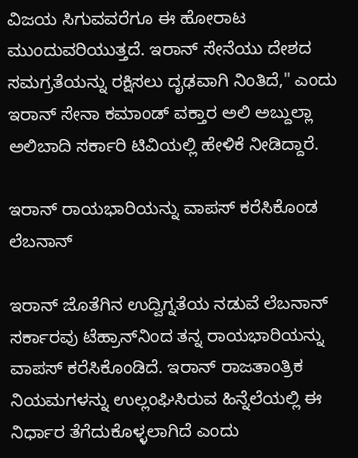ವಿಜಯ ಸಿಗುವವರೆಗೂ ಈ ಹೋರಾಟ ಮುಂದುವರಿಯುತ್ತದೆ. ಇರಾನ್ ಸೇನೆಯು ದೇಶದ ಸಮಗ್ರತೆಯನ್ನು ರಕ್ಷಿಸಲು ದೃಢವಾಗಿ ನಿಂತಿದೆ," ಎಂದು ಇರಾನ್ ಸೇನಾ ಕಮಾಂಡ್ ವಕ್ತಾರ ಅಲಿ ಅಬ್ದುಲ್ಲಾ ಅಲಿಬಾದಿ ಸರ್ಕಾರಿ ಟಿವಿಯಲ್ಲಿ ಹೇಳಿಕೆ ನೀಡಿದ್ದಾರೆ.

ಇರಾನ್ ರಾಯಭಾರಿಯನ್ನು ವಾಪಸ್ ಕರೆಸಿಕೊಂಡ ಲೆಬನಾನ್

ಇರಾನ್ ಜೊತೆಗಿನ ಉದ್ವಿಗ್ನತೆಯ ನಡುವೆ ಲೆಬನಾನ್ ಸರ್ಕಾರವು ಟೆಹ್ರಾನ್‌ನಿಂದ ತನ್ನ ರಾಯಭಾರಿಯನ್ನು ವಾಪಸ್ ಕರೆಸಿಕೊಂಡಿದೆ. ಇರಾನ್ ರಾಜತಾಂತ್ರಿಕ ನಿಯಮಗಳನ್ನು ಉಲ್ಲಂಘಿಸಿರುವ ಹಿನ್ನೆಲೆಯಲ್ಲಿ ಈ ನಿರ್ಧಾರ ತೆಗೆದುಕೊಳ್ಳಲಾಗಿದೆ ಎಂದು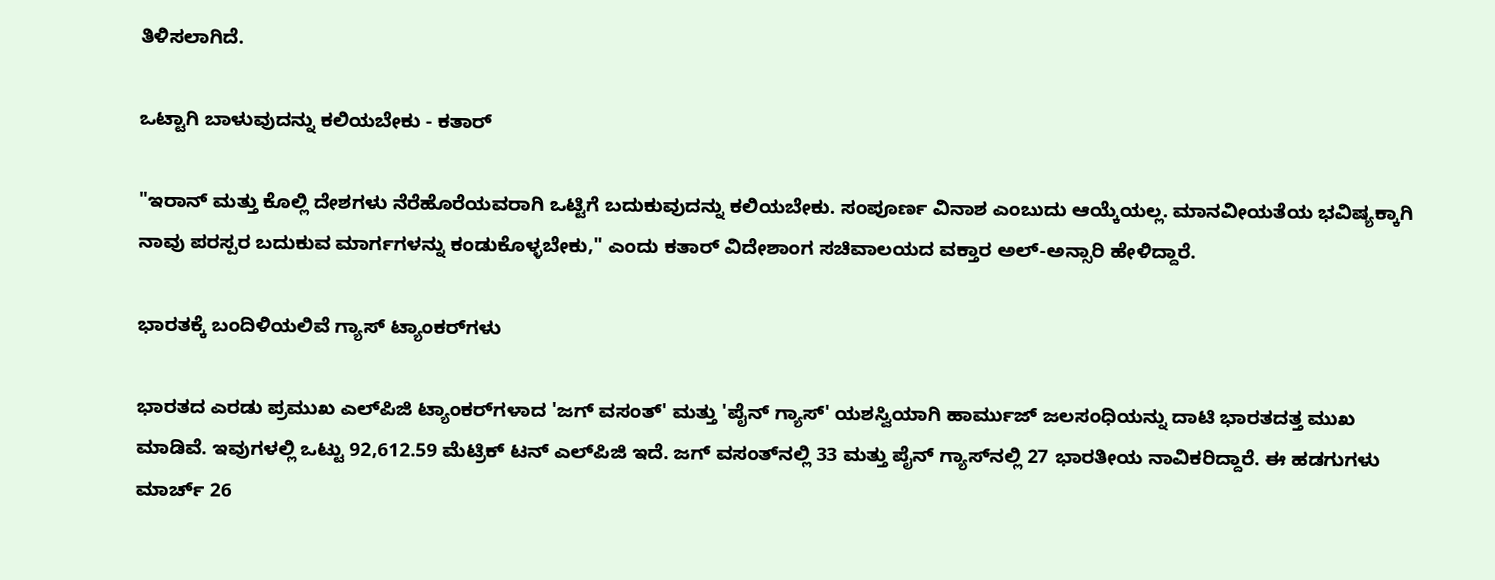ತಿಳಿಸಲಾಗಿದೆ.

ಒಟ್ಟಾಗಿ ಬಾಳುವುದನ್ನು ಕಲಿಯಬೇಕು - ಕತಾರ್

"ಇರಾನ್ ಮತ್ತು ಕೊಲ್ಲಿ ದೇಶಗಳು ನೆರೆಹೊರೆಯವರಾಗಿ ಒಟ್ಟಿಗೆ ಬದುಕುವುದನ್ನು ಕಲಿಯಬೇಕು. ಸಂಪೂರ್ಣ ವಿನಾಶ ಎಂಬುದು ಆಯ್ಕೆಯಲ್ಲ. ಮಾನವೀಯತೆಯ ಭವಿಷ್ಯಕ್ಕಾಗಿ ನಾವು ಪರಸ್ಪರ ಬದುಕುವ ಮಾರ್ಗಗಳನ್ನು ಕಂಡುಕೊಳ್ಳಬೇಕು," ಎಂದು ಕತಾರ್ ವಿದೇಶಾಂಗ ಸಚಿವಾಲಯದ ವಕ್ತಾರ ಅಲ್-ಅನ್ಸಾರಿ ಹೇಳಿದ್ದಾರೆ.

ಭಾರತಕ್ಕೆ ಬಂದಿಳಿಯಲಿವೆ ಗ್ಯಾಸ್ ಟ್ಯಾಂಕರ್‌ಗಳು

ಭಾರತದ ಎರಡು ಪ್ರಮುಖ ಎಲ್‌ಪಿಜಿ ಟ್ಯಾಂಕರ್‌ಗಳಾದ 'ಜಗ್ ವಸಂತ್' ಮತ್ತು 'ಪೈನ್ ಗ್ಯಾಸ್' ಯಶಸ್ವಿಯಾಗಿ ಹಾರ್ಮುಜ್ ಜಲಸಂಧಿಯನ್ನು ದಾಟಿ ಭಾರತದತ್ತ ಮುಖ ಮಾಡಿವೆ. ಇವುಗಳಲ್ಲಿ ಒಟ್ಟು 92,612.59 ಮೆಟ್ರಿಕ್ ಟನ್ ಎಲ್‌ಪಿಜಿ ಇದೆ. ಜಗ್ ವಸಂತ್‌ನಲ್ಲಿ 33 ಮತ್ತು ಪೈನ್ ಗ್ಯಾಸ್‌ನಲ್ಲಿ 27 ಭಾರತೀಯ ನಾವಿಕರಿದ್ದಾರೆ. ಈ ಹಡಗುಗಳು ಮಾರ್ಚ್ 26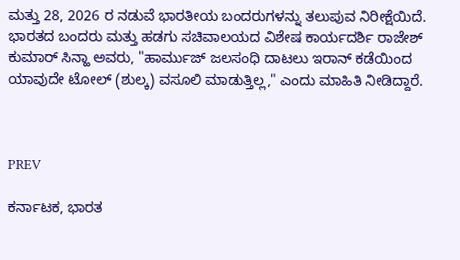ಮತ್ತು 28, 2026 ರ ನಡುವೆ ಭಾರತೀಯ ಬಂದರುಗಳನ್ನು ತಲುಪುವ ನಿರೀಕ್ಷೆಯಿದೆ. ಭಾರತದ ಬಂದರು ಮತ್ತು ಹಡಗು ಸಚಿವಾಲಯದ ವಿಶೇಷ ಕಾರ್ಯದರ್ಶಿ ರಾಜೇಶ್ ಕುಮಾರ್ ಸಿನ್ಹಾ ಅವರು, "ಹಾರ್ಮುಜ್ ಜಲಸಂಧಿ ದಾಟಲು ಇರಾನ್ ಕಡೆಯಿಂದ ಯಾವುದೇ ಟೋಲ್ (ಶುಲ್ಕ) ವಸೂಲಿ ಮಾಡುತ್ತಿಲ್ಲ," ಎಂದು ಮಾಹಿತಿ ನೀಡಿದ್ದಾರೆ.



PREV

ಕರ್ನಾಟಕ, ಭಾರತ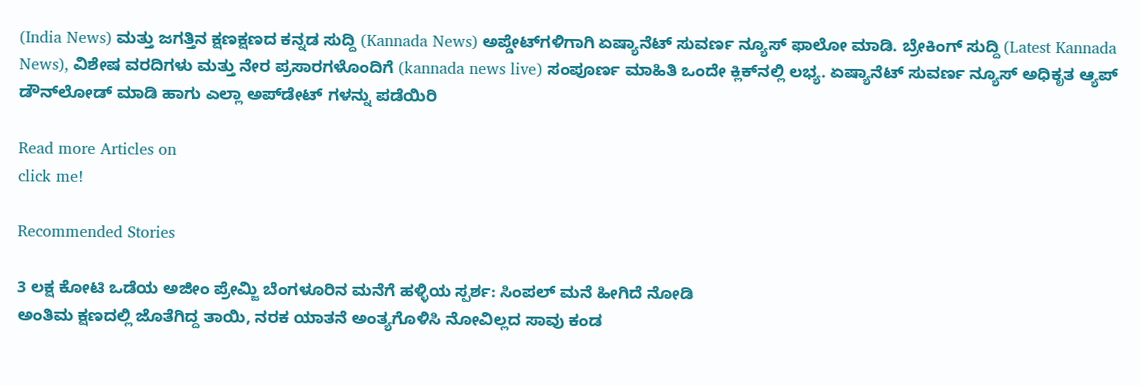(India News) ಮತ್ತು ಜಗತ್ತಿನ ಕ್ಷಣಕ್ಷಣದ ಕನ್ನಡ ಸುದ್ದಿ (Kannada News) ಅಪ್ಡೇಟ್‌ಗಳಿಗಾಗಿ ಏಷ್ಯಾನೆಟ್ ಸುವರ್ಣ ನ್ಯೂಸ್‌ ಫಾಲೋ ಮಾಡಿ. ಬ್ರೇಕಿಂಗ್ ಸುದ್ದಿ (Latest Kannada News), ವಿಶೇಷ ವರದಿಗಳು ಮತ್ತು ನೇರ ಪ್ರಸಾರಗಳೊಂದಿಗೆ (kannada news live) ಸಂಪೂರ್ಣ ಮಾಹಿತಿ ಒಂದೇ ಕ್ಲಿಕ್‌ನಲ್ಲಿ ಲಭ್ಯ. ಏಷ್ಯಾನೆಟ್ ಸುವರ್ಣ ನ್ಯೂಸ್ ಅಧಿಕೃತ ಆ್ಯಪ್ ಡೌನ್‌ಲೋಡ್ ಮಾಡಿ ಹಾಗು ಎಲ್ಲಾ ಅಪ್‌ಡೇಟ್ ಗಳನ್ನು ಪಡೆಯಿರಿ

Read more Articles on
click me!

Recommended Stories

3 ಲಕ್ಷ ಕೋಟಿ ಒಡೆಯ ಅಜೀಂ ಪ್ರೇಮ್ಜಿ ಬೆಂಗಳೂರಿನ ಮನೆಗೆ ಹಳ್ಳಿಯ ಸ್ಪರ್ಶ: ಸಿಂಪಲ್ ಮನೆ ಹೀಗಿದೆ ನೋಡಿ
ಅಂತಿಮ ಕ್ಷಣದಲ್ಲಿ ಜೊತೆಗಿದ್ದ ತಾಯಿ, ನರಕ ಯಾತನೆ ಅಂತ್ಯಗೊಳಿಸಿ ನೋವಿಲ್ಲದ ಸಾವು ಕಂಡ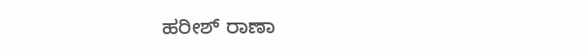ಹರೀಶ್ ರಾಣಾ